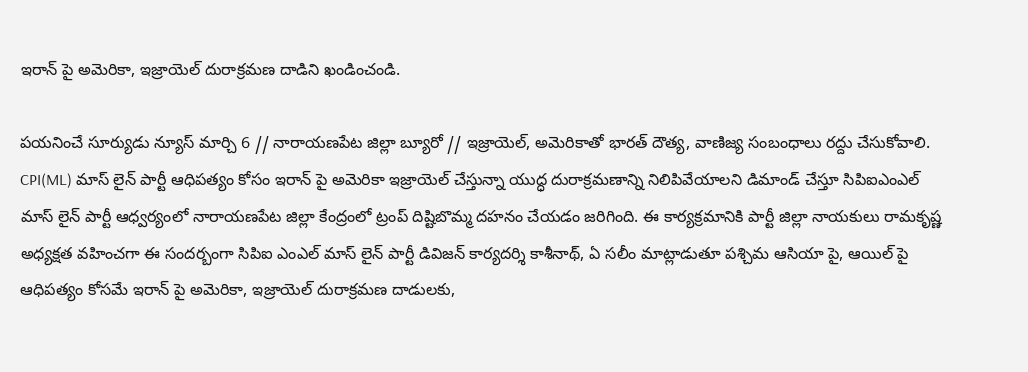ఇరాన్ పై అమెరికా, ఇజ్రాయెల్ దురాక్రమణ దాడిని ఖండించండి.

పయనించే సూర్యుడు న్యూస్ మార్చి 6 // నారాయణపేట జిల్లా బ్యూరో // ఇజ్రాయెల్, అమెరికాతో భారత్ దౌత్య, వాణిజ్య సంబంధాలు రద్దు చేసుకోవాలి. CPI(ML) మాస్ లైన్ పార్టీ ఆధిపత్యం కోసం ఇరాన్ పై అమెరికా ఇజ్రాయెల్ చేస్తున్నా యుద్ధ దురాక్రమణాన్ని నిలిపివేయాలని డిమాండ్ చేస్తూ సిపిఐఎంఎల్ మాస్ లైన్ పార్టీ ఆధ్వర్యంలో నారాయణపేట జిల్లా కేంద్రంలో ట్రంప్ దిష్టిబొమ్మ దహనం చేయడం జరిగింది. ఈ కార్యక్రమానికి పార్టీ జిల్లా నాయకులు రామకృష్ణ అధ్యక్షత వహించగా ఈ సందర్బంగా సిపిఐ ఎంఎల్ మాస్ లైన్ పార్టీ డివిజన్ కార్యదర్శి కాశీనాథ్, ఏ సలీం మాట్లాడుతూ పశ్చిమ ఆసియా పై, ఆయిల్ పై ఆధిపత్యం కోసమే ఇరాన్ పై అమెరికా, ఇజ్రాయెల్ దురాక్రమణ దాడులకు,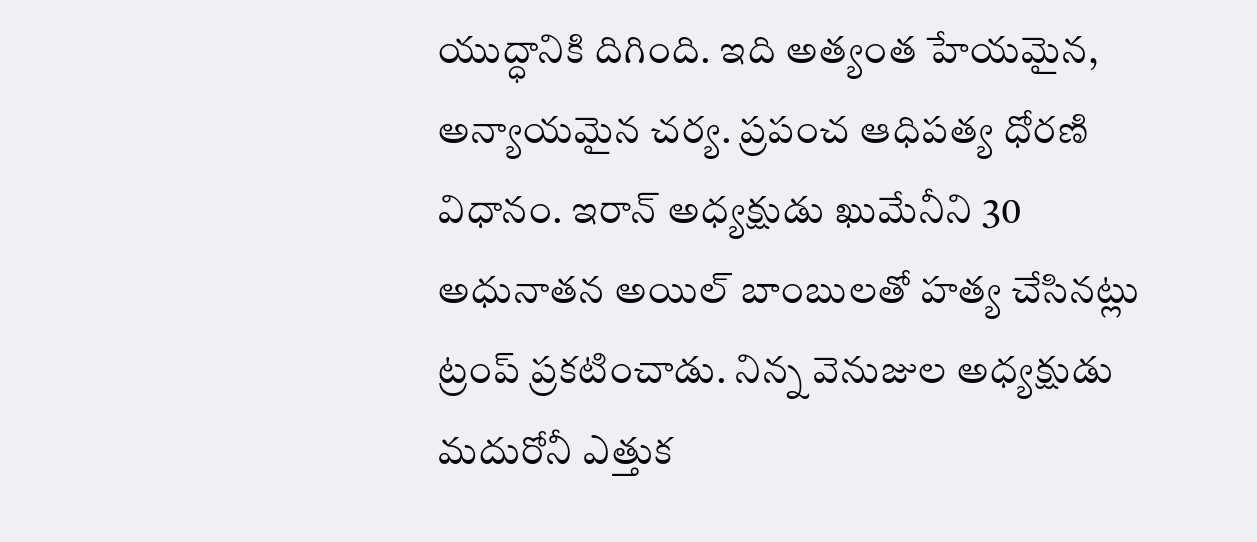యుద్ధానికి దిగింది. ఇది అత్యంత హేయమైన, అన్యాయమైన చర్య. ప్రపంచ ఆధిపత్య ధోరణి విధానం. ఇరాన్ అధ్యక్షుడు ఖుమేనీని 30 అధునాతన అయిల్ బాంబులతో హత్య చేసినట్లు ట్రంప్ ప్రకటించాడు. నిన్న వెనుజుల అధ్యక్షుడు మదురోనీ ఎత్తుక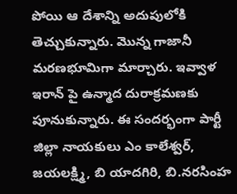పోయి ఆ దేశాన్ని అదుపులోకి తెచ్చుకున్నారు. మొన్న గాజానీ మరణభూమిగా మార్చారు. ఇవ్వాళ ఇరాన్ పై ఉన్మాద దురాక్రమణకు పూనుకున్నారు. ఈ సందర్భంగా పార్టీ జిల్లా నాయకులు ఎం కాలేశ్వర్, జయలక్ష్మి, బి యాదగిరి, బి.నరసింహ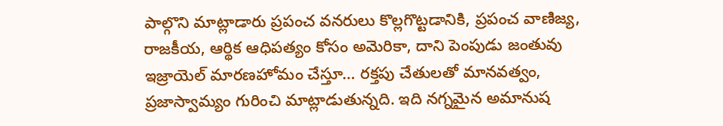పాల్గొని మాట్లాడారు ప్రపంచ వనరులు కొల్లగొట్టడానికి, ప్రపంచ వాణిజ్య, రాజకీయ, ఆర్థిక ఆధిపత్యం కోసం అమెరికా, దాని పెంపుడు జంతువు ఇజ్రాయెల్ మారణహోమం చేస్తూ… రక్తపు చేతులతో మానవత్వం, ప్రజాస్వామ్యం గురించి మాట్లాడుతున్నది. ఇది నగ్నమైన అమానుష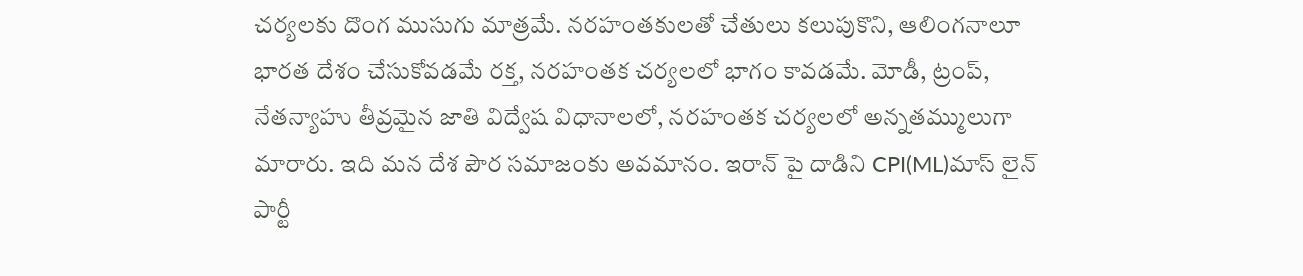చర్యలకు దొంగ ముసుగు మాత్రమే. నరహంతకులతో చేతులు కలుపుకొని, ఆలింగనాలూ భారత దేశం చేసుకోవడమే రక్త, నరహంతక చర్యలలో భాగం కావడమే. మోడీ, ట్రంప్, నేతన్యాహు తీవ్రమైన జాతి విద్వేష విధానాలలో, నరహంతక చర్యలలో అన్నతమ్ములుగా మారారు. ఇది మన దేశ పౌర సమాజంకు అవమానం. ఇరాన్ పై దాడిని CPI(ML)మాస్ లైన్ పార్టీ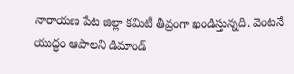నారాయణ పేట జిల్లా కమిటీ తీవ్రంగా ఖండిస్తున్నది. వెంటనే యుద్ధం ఆపాలని డిమాండ్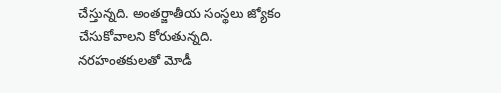చేస్తున్నది. అంతర్జాతీయ సంస్థలు జ్యోకం చేసుకోవాలని కోరుతున్నది. నరహంతకులతో మోడీ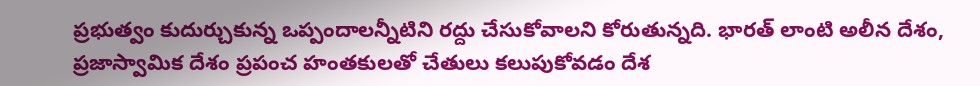ప్రభుత్వం కుదుర్చుకున్న ఒప్పందాలన్నీటిని రద్దు చేసుకోవాలని కోరుతున్నది. భారత్ లాంటి అలీన దేశం, ప్రజాస్వామిక దేశం ప్రపంచ హంతకులతో చేతులు కలుపుకోవడం దేశ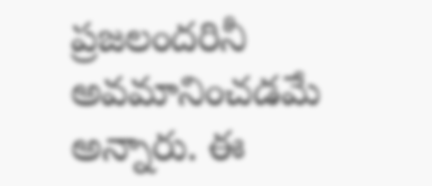ప్రజలందరినీ అవమానించడమే అన్నారు. ఈ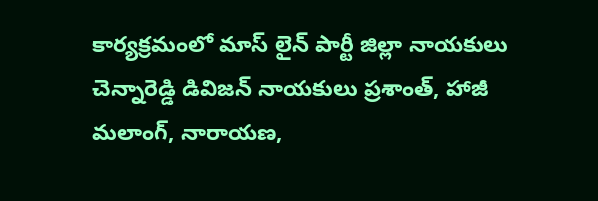కార్యక్రమంలో మాస్ లైన్ పార్టీ జిల్లా నాయకులు చెన్నారెడ్డి డివిజన్ నాయకులు ప్రశాంత్, హాజీ మలాంగ్, నారాయణ,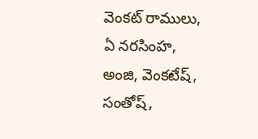వెంకట్ రాములు, ఏ నరసింహ, అంజి, వెంకటేష్, సంతోష్,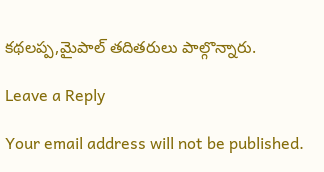కథలప్ప,మైపాల్ తదితరులు పాల్గొన్నారు.

Leave a Reply

Your email address will not be published.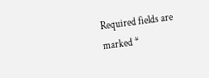Required fields are marked *